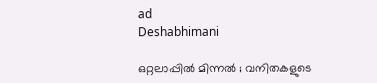ad
Deshabhimani

ഒറ്റലാപ്പിൽ മിന്നൽ ; വനിതകളുടെ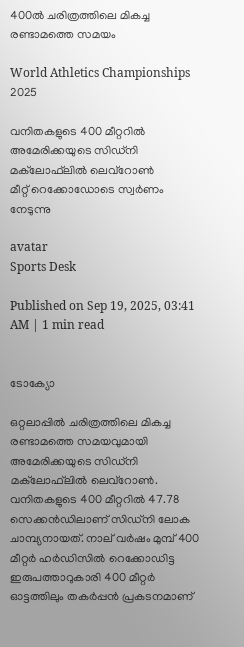400ൽ ചരിത്രത്തിലെ മികച്ച രണ്ടാമത്തെ സമയം

World Athletics Championships 2025

വനിതകളുടെ 400 മീറ്ററിൽ അമേരിക്കയുടെ സിഡ്‌നി മക്‌ലോഫ്‌ലിൽ ലെവ്‌റോൺ
മീറ്റ് റെക്കോഡോടെ സ്വർണം നേടുന്നു

avatar
Sports Desk

Published on Sep 19, 2025, 03:41 AM | 1 min read


ടോക്യോ

ഒറ്റലാപ്പിൽ ചരിത്രത്തിലെ മികച്ച രണ്ടാമത്തെ സമയവുമായി അമേരിക്കയുടെ സിഡ്‌നി മക്‌ലോഫ്‌ലിൽ ലെവ്‌റോൺ. വനിതകളുടെ 400 മീറ്ററിൽ 47.78 സെക്കൻഡിലാണ്‌ സിഡ്‌നി ലോക ചാമ്പ്യനായത്‌. നാല്‌ വർഷം മുമ്പ്‌ 400 മീറ്റർ ഹർഡിസിൽ റെക്കോഡിട്ട ഇരുപത്താറുകാരി 400 മീറ്റർ ഓട്ടത്തിലും തകർപ്പൻ പ്രകടനമാണ്‌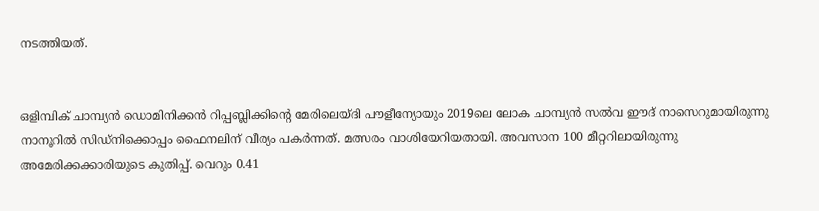നടത്തിയത്‌.


ഒളിമ്പിക്‌ ചാമ്പ്യൻ ഡൊമിനിക്കൻ റിപ്പബ്ലിക്കിന്റെ മേരിലെയ്‌ദി പ‍ൗളീന്യോയും 2019ലെ ലോക ചാമ്പ്യൻ സൽവ ഇ‍ൗദ്‌ നാസെറുമായിരുന്നു നാനൂറിൽ സിഡ്‌നിക്കൊപ്പം ഫൈനലിന്‌ വീര്യം പകർന്നത്‌. മത്സരം വാശിയേറിയതായി. അവസാന 100 മീറ്ററിലായിരുന്നു അമേരിക്കക്കാരിയുടെ കുതിപ്പ്‌. വെറും 0.41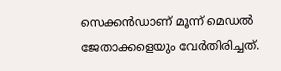സെക്കൻഡാണ്‌ മൂന്ന്‌ മെഡൽ ജേതാക്കളെയും വേർതിരിച്ചത്‌.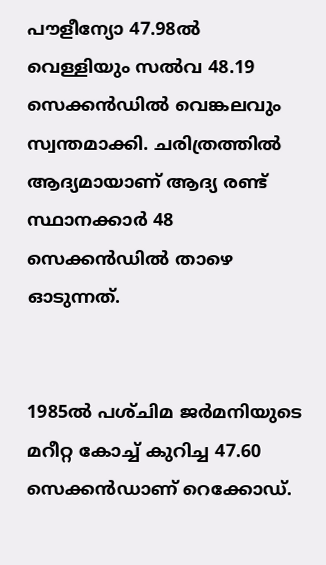പ‍ൗളീന്യോ 47.98ൽ വെള്ളിയും സൽവ 48.19 സെക്കൻഡിൽ വെങ്കലവും സ്വന്തമാക്കി. ചരിത്രത്തിൽ ആദ്യമായാണ്‌ ആദ്യ രണ്ട്‌ സ്ഥാനക്കാർ 48 സെക്കൻഡിൽ താഴെ ഓടുന്നത്‌.


1985ൽ പശ്‌ചിമ ജർമനിയുടെ മറീറ്റ കോച്ച്‌ കുറിച്ച 47.60 സെക്കൻഡാണ്‌ റെക്കോഡ്‌.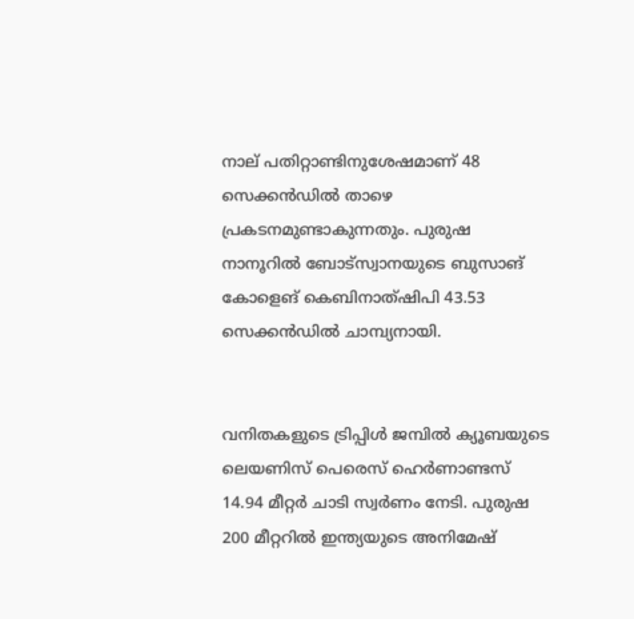നാല്‌ പതിറ്റാണ്ടിനുശേഷമാണ്‌ 48 സെക്കൻഡിൽ താഴെ പ്രകടനമുണ്ടാകുന്നതും. പുരുഷ നാനൂറിൽ ബോട്‌സ്വാനയുടെ ബുസാങ്‌ കോളെങ്‌ കെബിനാത്‌ഷിപി 43.53 സെക്കൻഡിൽ ചാമ്പ്യനായി.


വനിതകളുടെ ട്രിപ്പിൾ ജമ്പിൽ ക്യൂബയുടെ ലെയണിസ്‌ പെരെസ്‌ ഹെർണാണ്ടസ്‌ 14.94 മീറ്റർ ചാടി സ്വർണം നേടി. പുരുഷ 200 മീറ്ററിൽ ഇന്ത്യയുടെ അനിമേഷ്‌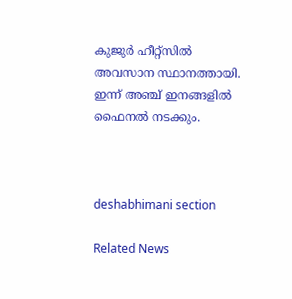കുജുർ ഹീറ്റ്‌സിൽ അവസാന സ്ഥാനത്തായി. ഇന്ന്‌ അഞ്ച്‌ ഇനങ്ങളിൽ ഫൈനൽ നടക്കും.



deshabhimani section

Related News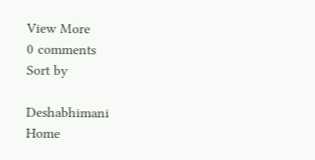View More
0 comments
Sort by

Deshabhimani
Home